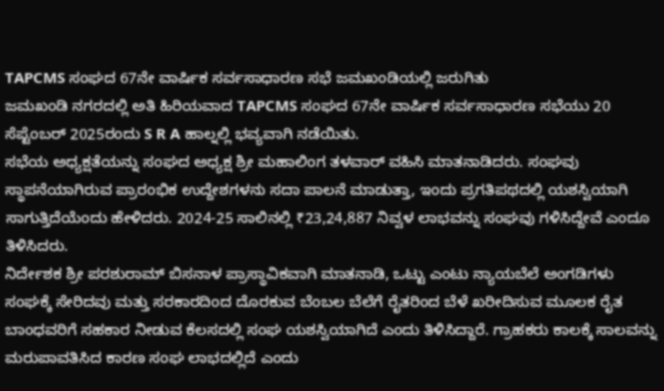TAPCMS ಸಂಘದ 67ನೇ ವಾರ್ಷಿಕ ಸರ್ವಸಾಧಾರಣ ಸಭೆ ಜಮಖಂಡಿಯಲ್ಲಿ ಜರುಗಿತು
ಜಮಖಂಡಿ ನಗರದಲ್ಲಿ ಅತಿ ಹಿರಿಯವಾದ TAPCMS ಸಂಘದ 67ನೇ ವಾರ್ಷಿಕ ಸರ್ವಸಾಧಾರಣ ಸಭೆಯು 20 ಸೆಪ್ಟೆಂಬರ್ 2025ರಂದು S R A ಹಾಲ್ನಲ್ಲಿ ಭವ್ಯವಾಗಿ ನಡೆಯಿತು.
ಸಭೆಯ ಅಧ್ಯಕ್ಷತೆಯನ್ನು ಸಂಘದ ಅಧ್ಯಕ್ಷ ಶ್ರೀ ಮಹಾಲಿಂಗ ತಳವಾರ್ ವಹಿಸಿ ಮಾತನಾಡಿದರು. ಸಂಘವು ಸ್ಥಾಪನೆಯಾಗಿರುವ ಪ್ರಾರಂಭಿಕ ಉದ್ದೇಶಗಳನು ಸದಾ ಪಾಲನೆ ಮಾಡುತ್ತಾ, ಇಂದು ಪ್ರಗತಿಪಥದಲ್ಲಿ ಯಶಸ್ವಿಯಾಗಿ ಸಾಗುತ್ತಿದೆಯೆಂದು ಹೇಳಿದರು. 2024-25 ಸಾಲಿನಲ್ಲಿ ₹23,24,887 ನಿವ್ವಳ ಲಾಭವನ್ನು ಸಂಘವು ಗಳಿಸಿದ್ದೇವೆ ಎಂದೂ ತಿಳಿಸಿದರು.
ನಿರ್ದೇಶಕ ಶ್ರೀ ಪರಶುರಾಮ್ ಬಿಸನಾಳ ಪ್ರಾಸ್ಥಾವಿಕವಾಗಿ ಮಾತನಾಡಿ, ಒಟ್ಟು ಎಂಟು ನ್ಯಾಯಬೆಲೆ ಅಂಗಡಿಗಳು ಸಂಘಕ್ಕೆ ಸೇರಿದವು ಮತ್ತು ಸರಕಾರದಿಂದ ದೊರಕುವ ಬೆಂಬಲ ಬೆಲೆಗೆ ರೈತರಿಂದ ಬೆಳೆ ಖರೀದಿಸುವ ಮೂಲಕ ರೈತ ಬಾಂಧವರಿಗೆ ಸಹಕಾರ ನೀಡುವ ಕೆಲಸದಲ್ಲಿ ಸಂಘ ಯಶಸ್ವಿಯಾಗಿದೆ ಎಂದು ತಿಳಿಸಿದ್ದಾರೆ. ಗ್ರಾಹಕರು ಕಾಲಕ್ಕೆ ಸಾಲವನ್ನು ಮರುಪಾವತಿಸಿದ ಕಾರಣ ಸಂಘ ಲಾಭದಲ್ಲಿದೆ ಎಂದು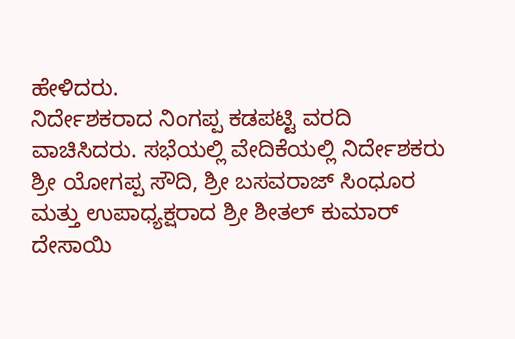ಹೇಳಿದರು.
ನಿರ್ದೇಶಕರಾದ ನಿಂಗಪ್ಪ ಕಡಪಟ್ಟಿ ವರದಿ ವಾಚಿಸಿದರು. ಸಭೆಯಲ್ಲಿ ವೇದಿಕೆಯಲ್ಲಿ ನಿರ್ದೇಶಕರು ಶ್ರೀ ಯೋಗಪ್ಪ ಸೌದಿ, ಶ್ರೀ ಬಸವರಾಜ್ ಸಿಂಧೂರ ಮತ್ತು ಉಪಾಧ್ಯಕ್ಷರಾದ ಶ್ರೀ ಶೀತಲ್ ಕುಮಾರ್ ದೇಸಾಯಿ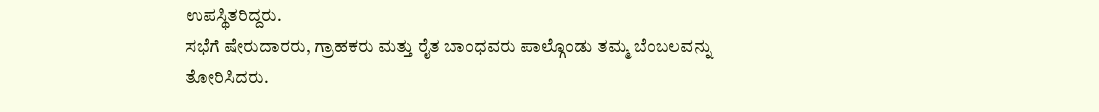ಉಪಸ್ಥಿತರಿದ್ದರು.
ಸಭೆಗೆ ಷೇರುದಾರರು, ಗ್ರಾಹಕರು ಮತ್ತು ರೈತ ಬಾಂಧವರು ಪಾಲ್ಗೊಂಡು ತಮ್ಮ ಬೆಂಬಲವನ್ನು ತೋರಿಸಿದರು.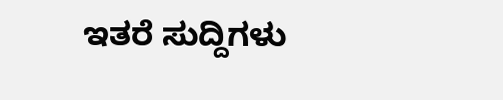ಇತರೆ ಸುದ್ದಿಗಳು